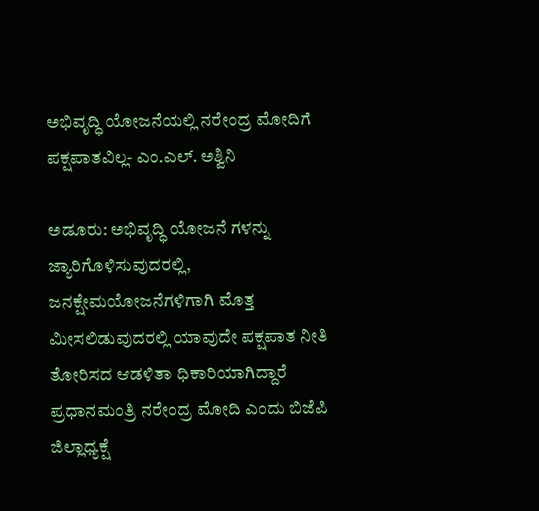ಅಭಿವೃದ್ಧಿ ಯೋಜನೆಯಲ್ಲಿ ನರೇಂದ್ರ ಮೋದಿಗೆ ಪಕ್ಷಪಾತವಿಲ್ಲ- ಎಂ.ಎಲ್. ಅಶ್ವಿನಿ

ಅಡೂರು: ಅಭಿವೃದ್ಧಿ ಯೋಜನೆ ಗಳನ್ನು ಜ್ಯಾರಿಗೊಳಿಸುವುದರಲ್ಲಿ, ಜನಕ್ಷೇಮಯೋಜನೆಗಳಿಗಾಗಿ ಮೊತ್ತ ಮೀಸಲಿಡುವುದರಲ್ಲಿ ಯಾವುದೇ ಪಕ್ಷಪಾತ ನೀತಿ ತೋರಿಸದ ಆಡಳಿತಾ ಧಿಕಾರಿಯಾಗಿದ್ದಾರೆ ಪ್ರಧಾನಮಂತ್ರಿ ನರೇಂದ್ರ ಮೋದಿ ಎಂದು ಬಿಜೆಪಿ ಜಿಲ್ಲಾಧ್ಯಕ್ಷೆ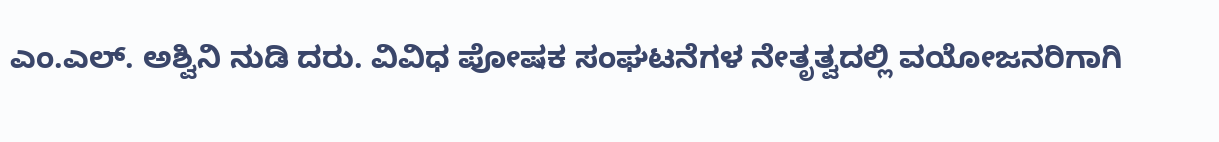ಎಂ.ಎಲ್. ಅಶ್ವಿನಿ ನುಡಿ ದರು. ವಿವಿಧ ಪೋಷಕ ಸಂಘಟನೆಗಳ ನೇತೃತ್ವದಲ್ಲಿ ವಯೋಜನರಿಗಾಗಿ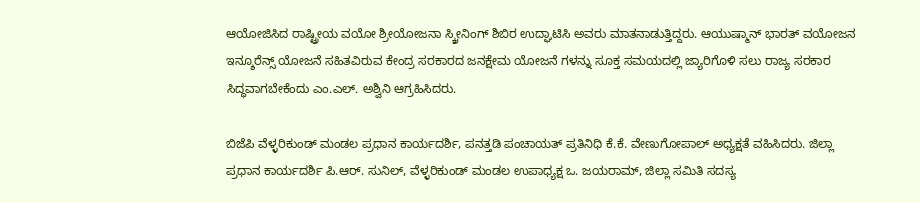ಆಯೋಜಿಸಿದ ರಾಷ್ಟ್ರೀಯ ವಯೋ ಶ್ರೀಯೋಜನಾ ಸ್ಕ್ರೀನಿಂಗ್ ಶಿಬಿರ ಉದ್ಘಾಟಿಸಿ ಅವರು ಮಾತನಾಡುತ್ತಿದ್ದರು. ಆಯುಷ್ಮಾನ್ ಭಾರತ್ ವಯೋಜನ ಇನ್ಶೂರೆನ್ಸ್ ಯೋಜನೆ ಸಹಿತವಿರುವ ಕೇಂದ್ರ ಸರಕಾರದ ಜನಕ್ಷೇಮ ಯೋಜನೆ ಗಳನ್ನು ಸೂಕ್ತ ಸಮಯದಲ್ಲಿ ಜ್ಯಾರಿಗೊಳಿ ಸಲು ರಾಜ್ಯ ಸರಕಾರ ಸಿದ್ಧವಾಗಬೇಕೆಂದು ಎಂ.ಎಲ್. ಅಶ್ವಿನಿ ಆಗ್ರಹಿಸಿದರು.

ಬಿಜೆಪಿ ವೆಳ್ಳರಿಕುಂಡ್ ಮಂಡಲ ಪ್ರಧಾನ ಕಾರ್ಯದರ್ಶಿ, ಪನತ್ತಡಿ ಪಂಚಾಯತ್ ಪ್ರತಿನಿಧಿ ಕೆ.ಕೆ. ವೇಣುಗೋಪಾಲ್ ಅಧ್ಯಕ್ಷತೆ ವಹಿಸಿದರು. ಜಿಲ್ಲಾ ಪ್ರಧಾನ ಕಾರ್ಯದರ್ಶಿ ಪಿ.ಆರ್. ಸುನಿಲ್, ವೆಳ್ಳರಿಕುಂಡ್ ಮಂಡಲ ಉಪಾಧ್ಯಕ್ಷ ಒ. ಜಯರಾಮ್, ಜಿಲ್ಲಾ ಸಮಿತಿ ಸದಸ್ಯ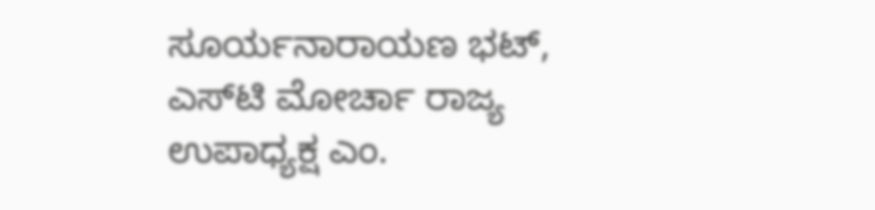ಸೂರ್ಯನಾರಾಯಣ ಭಟ್, ಎಸ್‌ಟಿ ಮೋರ್ಚಾ ರಾಜ್ಯ ಉಪಾಧ್ಯಕ್ಷ ಎಂ.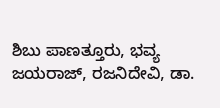ಶಿಬು ಪಾಣತ್ತೂರು, ಭವ್ಯ ಜಯರಾಜ್, ರಜನಿದೇವಿ, ಡಾ.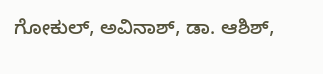ಗೋಕುಲ್, ಅವಿನಾಶ್, ಡಾ. ಆಶಿಶ್,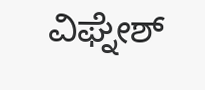ವಿಘ್ನೇಶ್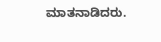ಮಾತನಾಡಿದರು.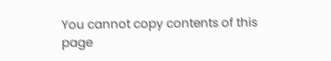You cannot copy contents of this page